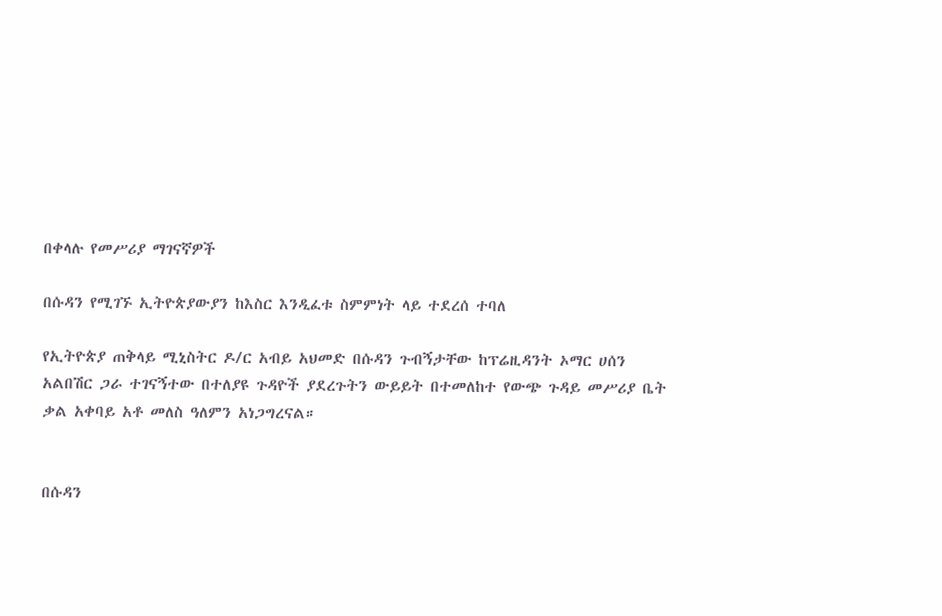በቀላሉ የመሥሪያ ማገናኛዎች

በሱዳን የሚገኙ ኢትዮጵያውያን ከእስር እንዲፈቱ ስምምነት ላይ ተደረሰ ተባለ

የኢትዮጵያ ጠቅላይ ሚኒስትር ዶ/ር አብይ አህመድ በሱዳን ጉብኝታቸው ከፕሬዚዳንት ኦማር ሀሰን አልበሽር ጋራ ተገናኝተው በተለያዩ ጉዳዮች ያደረጉትን ውይይት በተመለከተ የውጭ ጉዳይ መሥሪያ ቤት ቃል አቀባይ አቶ መለስ ዓለምን አነጋግረናል።


በሱዳን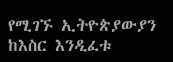የሚገኙ ኢትዮጵያውያን ከእስር እንዲፈቱ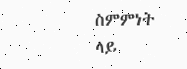ስምምነት ላይ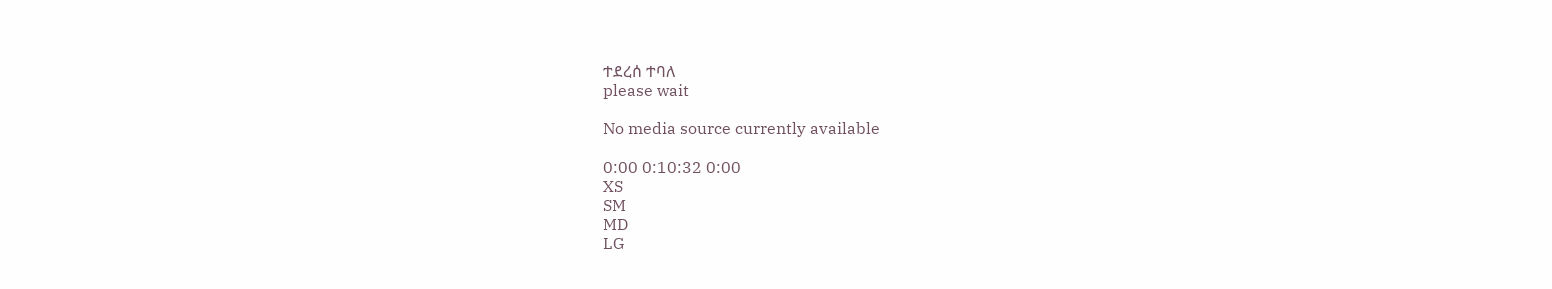ተደረሰ ተባለ
please wait

No media source currently available

0:00 0:10:32 0:00
XS
SM
MD
LG